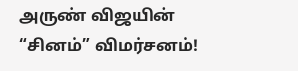அருண் விஜயின் “சினம்” விமர்சனம்!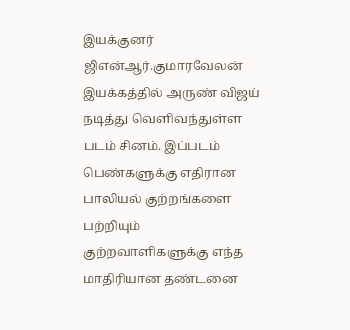இயக்குனர் ஜிஎன்ஆர்.குமாரவேலன் இயக்கத்தில் அருண் விஜய்‌ நடித்து வெளிவந்துள்ள படம் சினம். இப்படம் பெண்களுக்கு எதிரான பாலியல் குற்றங்களை பற்றியும் குற்றவாளிகளுக்கு எந்த மாதிரியான தண்டனை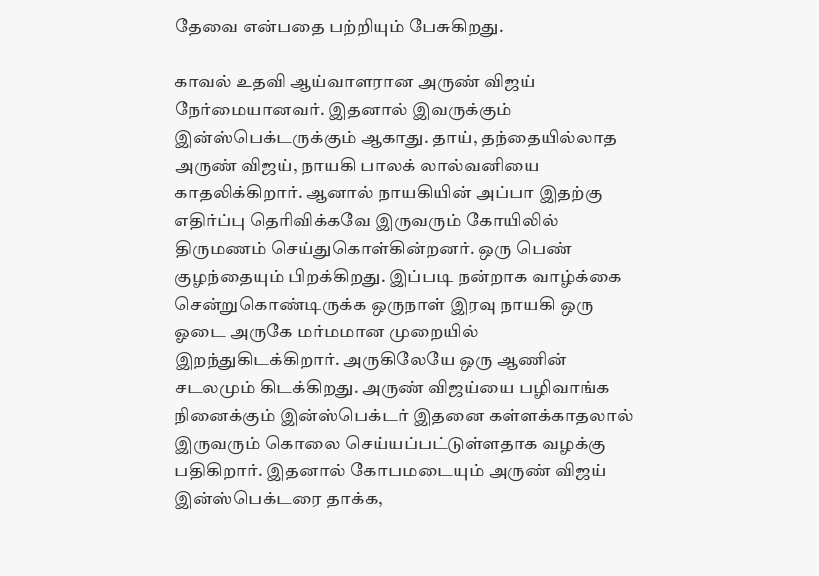தேவை என்பதை பற்றியும் பேசுகிறது.

காவல் உதவி ஆய்வாளரான அருண் விஜய் நேர்மையானவர். இதனால் இவருக்கும் இன்ஸ்பெக்டருக்கும் ஆகாது. தாய், தந்தையில்லாத அருண் விஜய், நாயகி பாலக் லால்வனியை காதலிக்கிறார். ஆனால் நாயகியின் அப்பா இதற்கு எதிர்ப்பு தெரிவிக்கவே இருவரும் கோயிலில் திருமணம் செய்துகொள்கின்றனர். ஒரு பெண் குழந்தையும் பிறக்கிறது. இப்படி நன்றாக வாழ்க்கை சென்றுகொண்டிருக்க ஒருநாள் இரவு நாயகி ஒரு ஓடை அருகே மர்மமான முறையில் இறந்துகிடக்கிறார். அருகிலேயே ஒரு ஆணின் சடலமும் கிடக்கிறது. அருண் விஜய்யை பழிவாங்க நினைக்கும் இன்ஸ்பெக்டர் இதனை கள்ளக்காதலால் இருவரும் கொலை செய்யப்பட்டுள்ளதாக வழக்கு பதிகிறார். இதனால் கோபமடையும் அருண் விஜய் இன்ஸ்பெக்டரை தாக்க,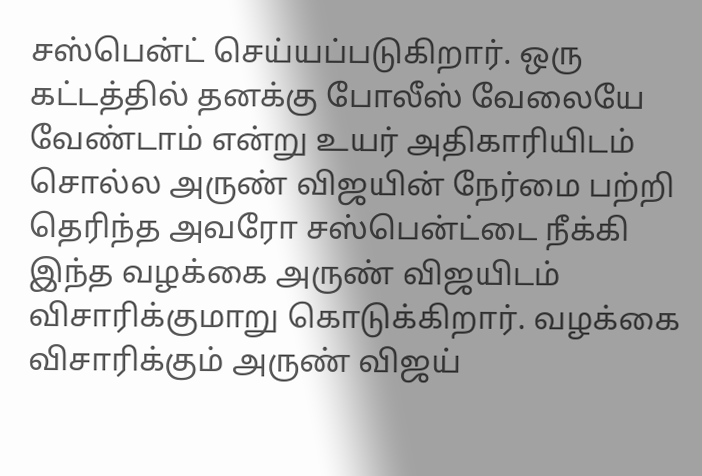சஸ்பென்ட் செய்யப்படுகிறார். ஒரு கட்டத்தில் தனக்கு போலீஸ் வேலையே வேண்டாம் என்று உயர் அதிகாரியிடம் சொல்ல அருண் விஜயின் நேர்மை பற்றி தெரிந்த அவரோ சஸ்பென்ட்டை நீக்கி இந்த வழக்கை அருண் விஜயிடம் விசாரிக்குமாறு கொடுக்கிறார். வழக்கை விசாரிக்கும் அருண் விஜய்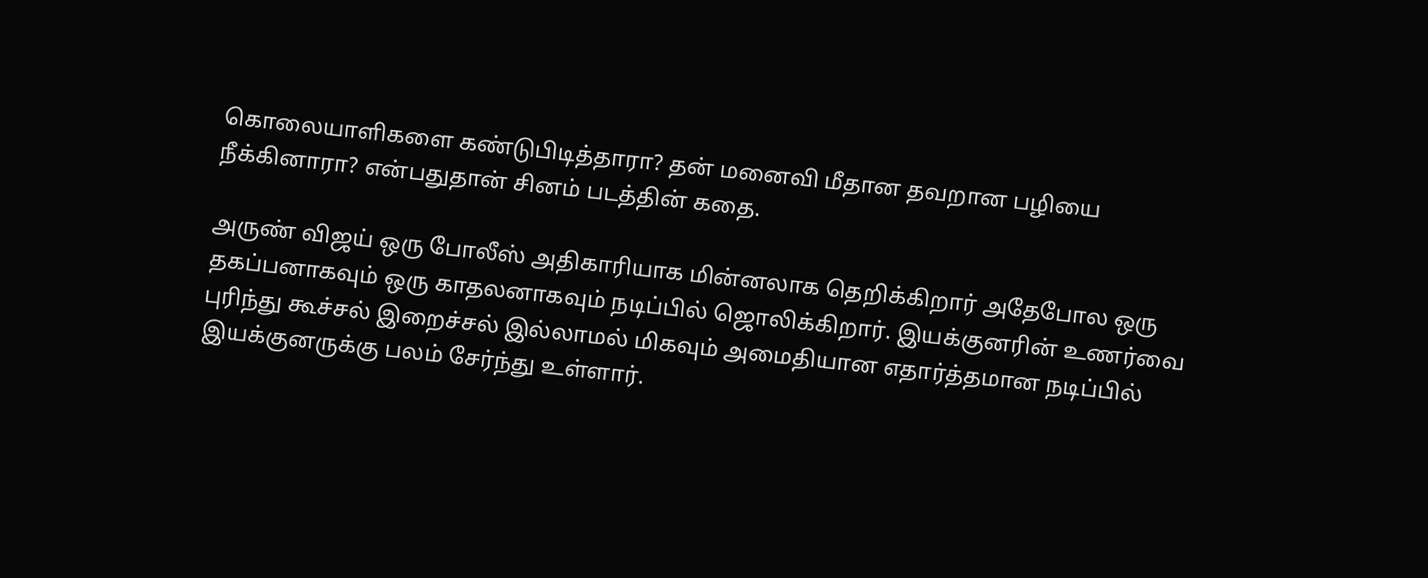கொலையாளிகளை கண்டுபிடித்தாரா? தன் மனைவி மீதான தவறான பழியை நீக்கினாரா? என்பதுதான் சினம் படத்தின் கதை.

அருண் விஜய் ஒரு போலீஸ் அதிகாரியாக மின்னலாக தெறிக்கிறார் அதேபோல ஒரு தகப்பனாகவும் ஒரு காதலனாகவும் நடிப்பில் ஜொலிக்கிறார். இயக்குனரின் உணர்வை புரிந்து கூச்சல் இறைச்சல் இல்லாமல் மிகவும் அமைதியான எதார்த்தமான நடிப்பில் இயக்குனருக்கு பலம் சேர்ந்து உள்ளார்.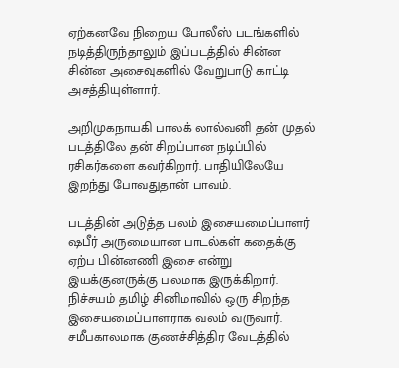ஏற்கனவே நிறைய போலீஸ் படங்களில் நடித்திருந்தாலும் இப்படத்தில் சின்ன சின்ன அசைவுகளில் வேறுபாடு காட்டி அசத்தியுள்ளார்.

அறிமுகநாயகி பாலக் லால்வனி தன் முதல் படத்திலே தன் சிறப்பான நடிப்பில் ரசிகர்களை கவர்கிறார். பாதியிலேயே இறந்து போவதுதான்‌ பாவம்.

படத்தின் அடுத்த பலம் இசையமைப்பாளர் ஷபீர் அருமையான பாடல்கள் கதைக்கு ஏற்ப பின்னணி இசை என்று இயக்குனருக்கு பலமாக இருக்கிறார். நிச்சயம் தமிழ் சினிமாவில் ஒரு சிறந்த இசையமைப்பாளராக வலம் வருவார். சமீபகாலமாக குணச்சித்திர வேடத்தில்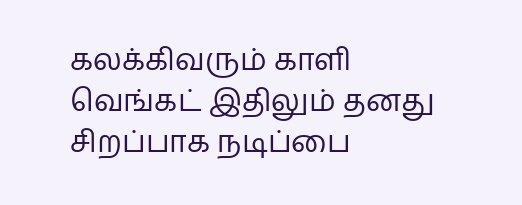கலக்கி‌வரும் காளி வெங்கட் இதிலும் தனது சிறப்பாக நடிப்பை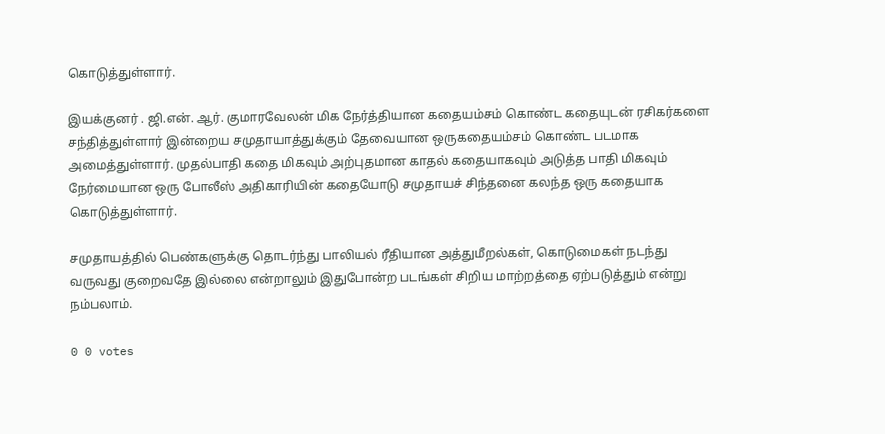கொடுத்துள்ளார்.

இயக்குனர் . ஜி.என். ஆர். குமாரவேலன் மிக நேர்த்தியான கதையம்சம் கொண்ட கதையுடன் ரசிகர்களை சந்தித்துள்ளார் இன்றைய சமுதாயாத்துக்கும் தேவையான ஒருகதையம்சம் கொண்ட படமாக அமைத்துள்ளார். முதல்பாதி கதை மிகவும் அற்புதமான காதல் கதையாகவும் அடுத்த பாதி மிகவும் நேர்மையான ஒரு போலீஸ் அதிகாரியின் கதையோடு சமுதாயச் சிந்தனை கலந்த ஒரு கதையாக கொடுத்துள்ளார்.

சமுதாயத்தில் பெண்களுக்கு தொடர்ந்து பாலியல் ரீதியான அத்துமீறல்கள், கொடுமைகள் நடந்து வருவது குறைவதே இல்லை என்றாலும் இதுபோன்ற படங்கள் சிறிய மாற்றத்தை ஏற்படுத்தும் என்று நம்பலாம்.

0 0 votes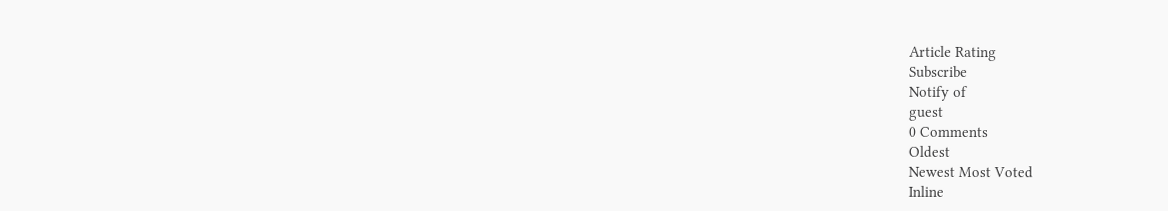Article Rating
Subscribe
Notify of
guest
0 Comments
Oldest
Newest Most Voted
Inline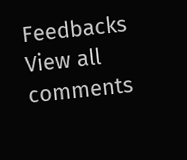Feedbacks
View all comments